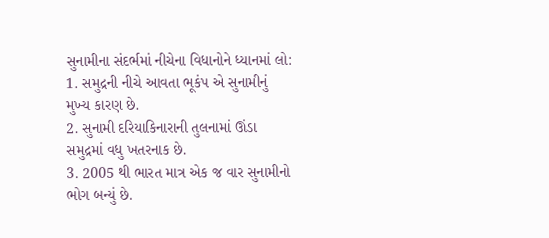સુનામીના સંદર્ભમાં નીચેના વિધાનોને ધ્યાનમાં લો:
1. સમુદ્રની નીચે આવતા ભૂકંપ એ સુનામીનું મુખ્ય કારણ છે.
2. સુનામી દરિયાકિનારાની તુલનામાં ઊંડા સમુદ્રમાં વધુ ખતરનાક છે.
3. 2005 થી ભારત માત્ર એક જ વાર સુનામીનો ભોગ બન્યું છે.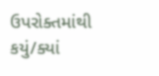ઉપરોક્તમાંથી કયું/ક્યાં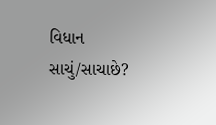વિધાન સાચું/સાચાછે?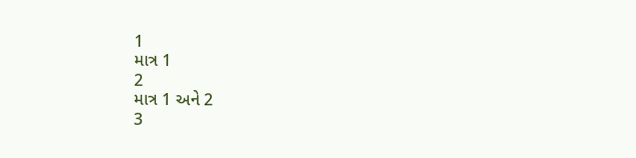1
માત્ર 1
2
માત્ર 1 અને 2
3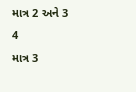માત્ર 2 અને 3
4
માત્ર 3